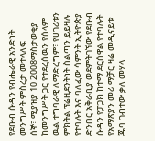የደቡብ ሱዳን የብሔራዊ አንድነት መንግሥት ምስረታ መተላለፍ
ሰኞ፣ ሚያዝያ 10 2008ማስታወቂያ
ከመንግሥት ጋር የተደረሰዉን የሰላም ዉል ተግባራዊ ለማድረግም፣ የሀገሪቱን ምክትል ፕሬዚደንትነት ስልጣን ይይዛሉ የተባሉት እና ባለፈው ሳምንት ኢትዮጵያ ድንበር አቅራቢያ ወደምትገኘው የደቡብ ሱዳን የፓጋክ ከተማ ደርሰዋል የተባሉት የአማጽያን መሪ ማቻር ዛሬ መዲናይቱ ጁባ ገብተው ቃለ መሃላ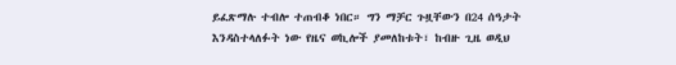ይፈጽማሉ ተብሎ ተጠብቆ ነበር። ግን ማቻር ጉዟቸውን በ24 ሰዓታት እንዳስተላለፉት ነው የዜና ወኪሎች ያመለከቱት፣ ከብዙ ጊዜ ወዲህ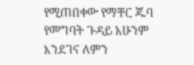የሚጠበቀው የማቸር ጁባ የመግባት ጉዳይ አሁንም እንደገና ለምን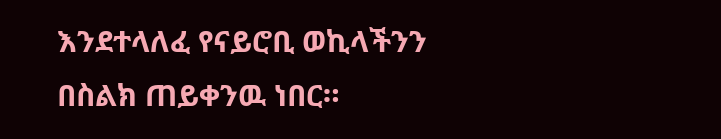እንደተላለፈ የናይሮቢ ወኪላችንን በስልክ ጠይቀንዉ ነበር።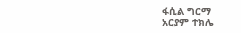ፋሲል ግርማ
አርያም ተክሌ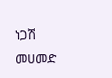ነጋሽ መሀመድ